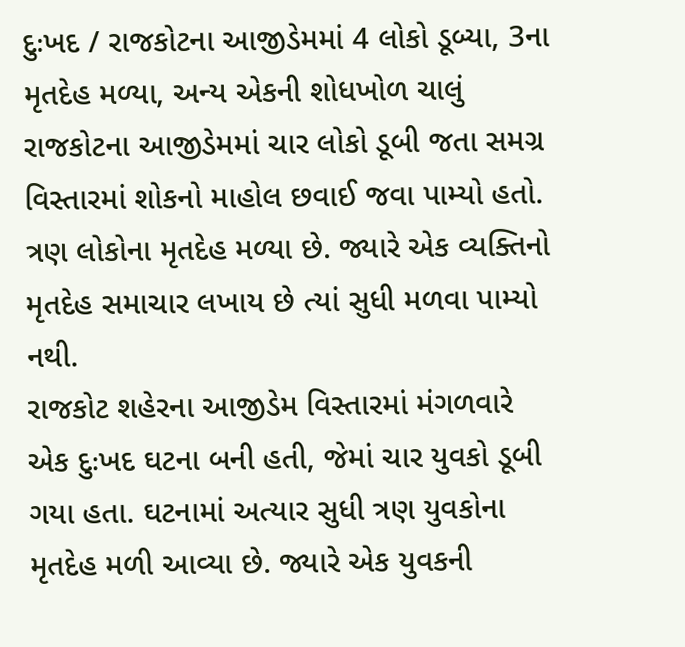દુઃખદ / રાજકોટના આજીડેમમાં 4 લોકો ડૂબ્યા, 3ના મૃતદેહ મળ્યા, અન્ય એકની શોધખોળ ચાલું
રાજકોટના આજીડેમમાં ચાર લોકો ડૂબી જતા સમગ્ર વિસ્તારમાં શોકનો માહોલ છવાઈ જવા પામ્યો હતો. ત્રણ લોકોના મૃતદેહ મળ્યા છે. જ્યારે એક વ્યક્તિનો મૃતદેહ સમાચાર લખાય છે ત્યાં સુધી મળવા પામ્યો નથી.
રાજકોટ શહેરના આજીડેમ વિસ્તારમાં મંગળવારે એક દુઃખદ ઘટના બની હતી, જેમાં ચાર યુવકો ડૂબી ગયા હતા. ઘટનામાં અત્યાર સુધી ત્રણ યુવકોના મૃતદેહ મળી આવ્યા છે. જ્યારે એક યુવકની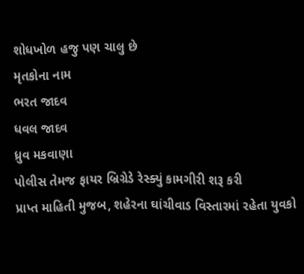શોધખોળ હજુ પણ ચાલુ છે
મૃતકોના નામ
ભરત જાદવ
ધવલ જાદવ
ધ્રુવ મકવાણા
પોલીસ તેમજ ફાયર બ્રિગ્રેડે રેસ્ક્યું કામગીરી શરૂ કરી
પ્રાપ્ત માહિતી મુજબ, શહેરના ઘાંચીવાડ વિસ્તારમાં રહેતા યુવકો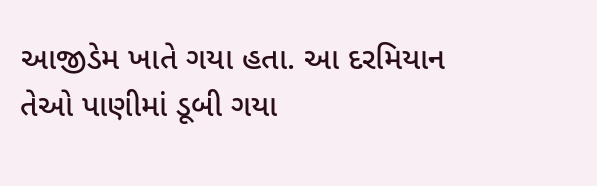આજીડેમ ખાતે ગયા હતા. આ દરમિયાન તેઓ પાણીમાં ડૂબી ગયા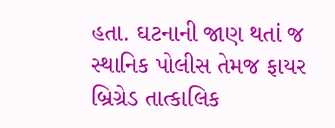હતા. ઘટનાની જાણ થતાં જ સ્થાનિક પોલીસ તેમજ ફાયર બ્રિગ્રેડ તાત્કાલિક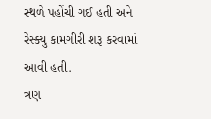સ્થળે પહોંચી ગઈ હતી અને રેસ્ક્યુ કામગીરી શરૂ કરવામાં આવી હતી.
ત્રણ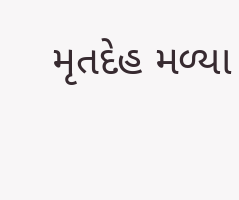મૃતદેહ મળ્યા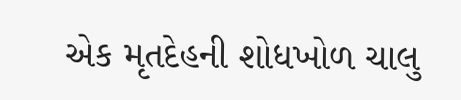એક મૃતદેહની શોધખોળ ચાલુ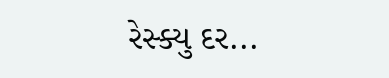રેસ્ક્યુ દર...